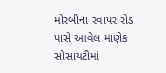મોરબીના રવાપર રોડ પાસે આવેલ માણેક સોસાયટીમાં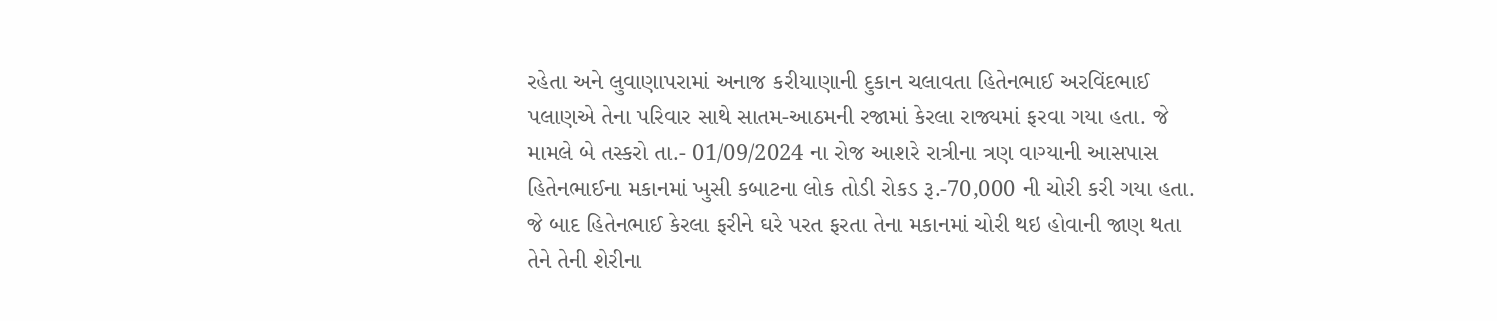રહેતા અને લુવાણાપરામાં અનાજ કરીયાણાની દુકાન ચલાવતા હિતેનભાઈ અરવિંદભાઈ પલાણએ તેના પરિવાર સાથે સાતમ-આઠમની રજામાં કેરલા રાજ્યમાં ફરવા ગયા હતા. જે મામલે બે તસ્કરો તા.- 01/09/2024 ના રોજ આશરે રાત્રીના ત્રણ વાગ્યાની આસપાસ હિતેનભાઈના મકાનમાં ખુસી કબાટના લોક તોડી રોકડ રૂ.-70,000 ની ચોરી કરી ગયા હતા. જે બાદ હિતેનભાઈ કેરલા ફરીને ઘરે પરત ફરતા તેના મકાનમાં ચોરી થઇ હોવાની જાણ થતા તેને તેની શેરીના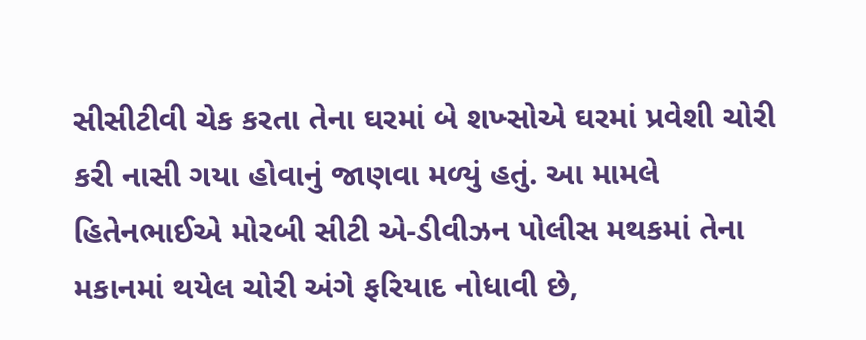સીસીટીવી ચેક કરતા તેના ઘરમાં બે શખ્સોએ ઘરમાં પ્રવેશી ચોરી કરી નાસી ગયા હોવાનું જાણવા મળ્યું હતું. આ મામલે હિતેનભાઈએ મોરબી સીટી એ-ડીવીઝન પોલીસ મથકમાં તેના મકાનમાં થયેલ ચોરી અંગે ફરિયાદ નોધાવી છે,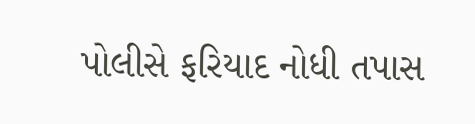પોલીસે ફરિયાદ નોધી તપાસ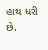હાથ ધરી છે.